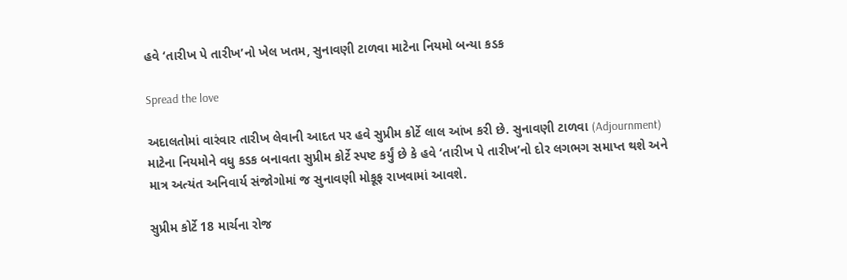હવે ‘તારીખ પે તારીખ’નો ખેલ ખતમ, સુનાવણી ટાળવા માટેના નિયમો બન્યા કડક

Spread the love

અદાલતોમાં વારંવાર તારીખ લેવાની આદત પર હવે સુપ્રીમ કોર્ટે લાલ આંખ કરી છે. સુનાવણી ટાળવા (Adjournment) માટેના નિયમોને વધુ કડક બનાવતા સુપ્રીમ કોર્ટે સ્પષ્ટ કર્યું છે કે હવે ‘તારીખ પે તારીખ’નો દોર લગભગ સમાપ્ત થશે અને માત્ર અત્યંત અનિવાર્ય સંજોગોમાં જ સુનાવણી મોકૂફ રાખવામાં આવશે.

સુપ્રીમ કોર્ટે 18 માર્ચના રોજ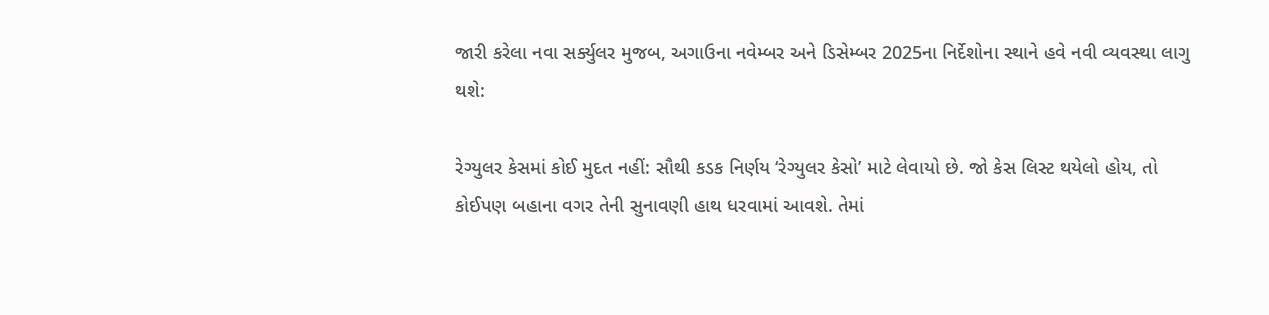જારી કરેલા નવા સર્ક્યુલર મુજબ, અગાઉના નવેમ્બર અને ડિસેમ્બર 2025ના નિર્દેશોના સ્થાને હવે નવી વ્યવસ્થા લાગુ થશે:

રેગ્યુલર કેસમાં કોઈ મુદત નહીં: સૌથી કડક નિર્ણય ‘રેગ્યુલર કેસો’ માટે લેવાયો છે. જો કેસ લિસ્ટ થયેલો હોય, તો કોઈપણ બહાના વગર તેની સુનાવણી હાથ ધરવામાં આવશે. તેમાં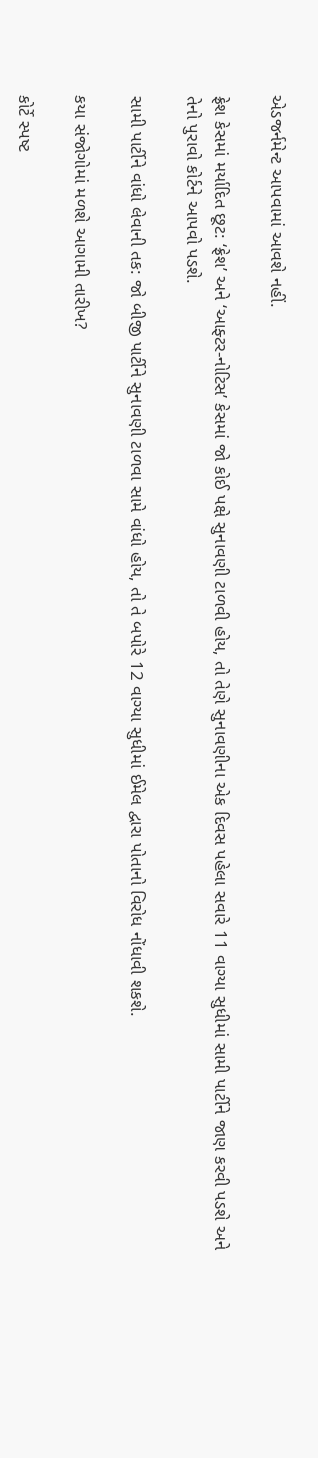એડજર્નમેન્ટ આપવામાં આવશે નહીં.

ફ્રેશ કેસમાં મર્યાદિત છૂટ: ‘ફ્રેશ’ અને ‘આફ્ટર-નોટિસ’ કેસમાં જો કોઈ પક્ષે સુનાવણી ટાળવી હોય, તો તેણે સુનાવણીના એક દિવસ પહેલા સવારે 11 વાગ્યા સુધીમાં સામી પાર્ટીને જાણ કરવી પડશે અને તેનો પુરાવો કોર્ટને આપવો પડશે.

સામી પાર્ટીને વાંધો લેવાની તક: જો બીજી પાર્ટીને સુનાવણી ટાળવા સામે વાંધો હોય, તો તે બપોરે 12 વાગ્યા સુધીમાં ઈમેલ દ્વારા પોતાનો વિરોધ નોંધાવી શકશે.

કયા સંજોગોમાં મળશે આગામી તારીખ?

કોર્ટે સ્પષ્ટ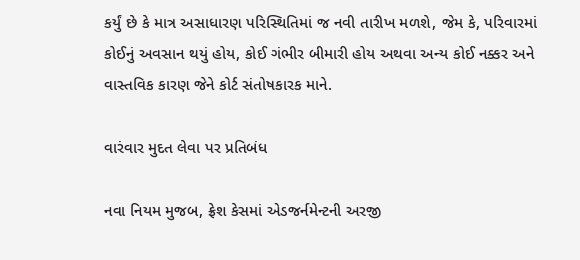કર્યું છે કે માત્ર અસાધારણ પરિસ્થિતિમાં જ નવી તારીખ મળશે, જેમ કે, પરિવારમાં કોઈનું અવસાન થયું હોય, કોઈ ગંભીર બીમારી હોય અથવા અન્ય કોઈ નક્કર અને વાસ્તવિક કારણ જેને કોર્ટ સંતોષકારક માને.

વારંવાર મુદત લેવા પર પ્રતિબંધ

નવા નિયમ મુજબ, ફ્રેશ કેસમાં એડજર્નમેન્ટની અરજી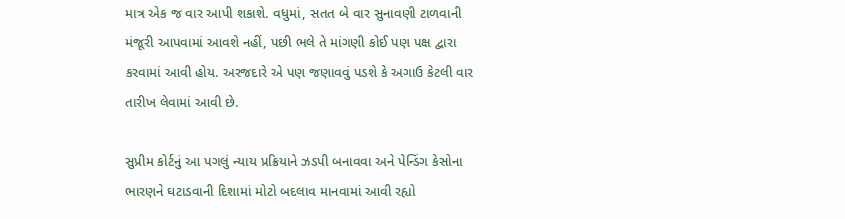માત્ર એક જ વાર આપી શકાશે. વધુમાં, સતત બે વાર સુનાવણી ટાળવાની મંજૂરી આપવામાં આવશે નહીં, પછી ભલે તે માંગણી કોઈ પણ પક્ષ દ્વારા કરવામાં આવી હોય. અરજદારે એ પણ જણાવવું પડશે કે અગાઉ કેટલી વાર તારીખ લેવામાં આવી છે.

સુપ્રીમ કોર્ટનું આ પગલું ન્યાય પ્રક્રિયાને ઝડપી બનાવવા અને પેન્ડિંગ કેસોના ભારણને ઘટાડવાની દિશામાં મોટો બદલાવ માનવામાં આવી રહ્યો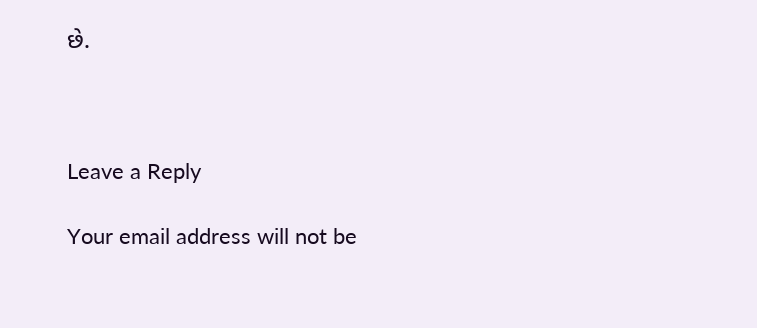છે.



Leave a Reply

Your email address will not be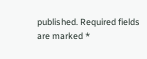published. Required fields are marked *